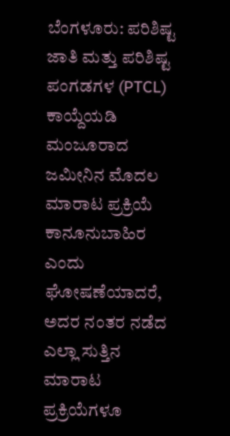ಬೆಂಗಳೂರು: ಪರಿಶಿಷ್ಟ ಜಾತಿ ಮತ್ತು ಪರಿಶಿಷ್ಟ ಪಂಗಡಗಳ (PTCL) ಕಾಯ್ದೆಯಡಿ ಮಂಜೂರಾದ ಜಮೀನಿನ ಮೊದಲ ಮಾರಾಟ ಪ್ರಕ್ರಿಯೆ ಕಾನೂನುಬಾಹಿರ ಎಂದು ಘೋಷಣೆಯಾದರೆ, ಅದರ ನಂತರ ನಡೆದ ಎಲ್ಲಾ ಸುತ್ತಿನ ಮಾರಾಟ ಪ್ರಕ್ರಿಯೆಗಳೂ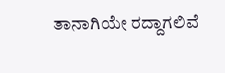ತಾನಾಗಿಯೇ ರದ್ದಾಗಲಿವೆ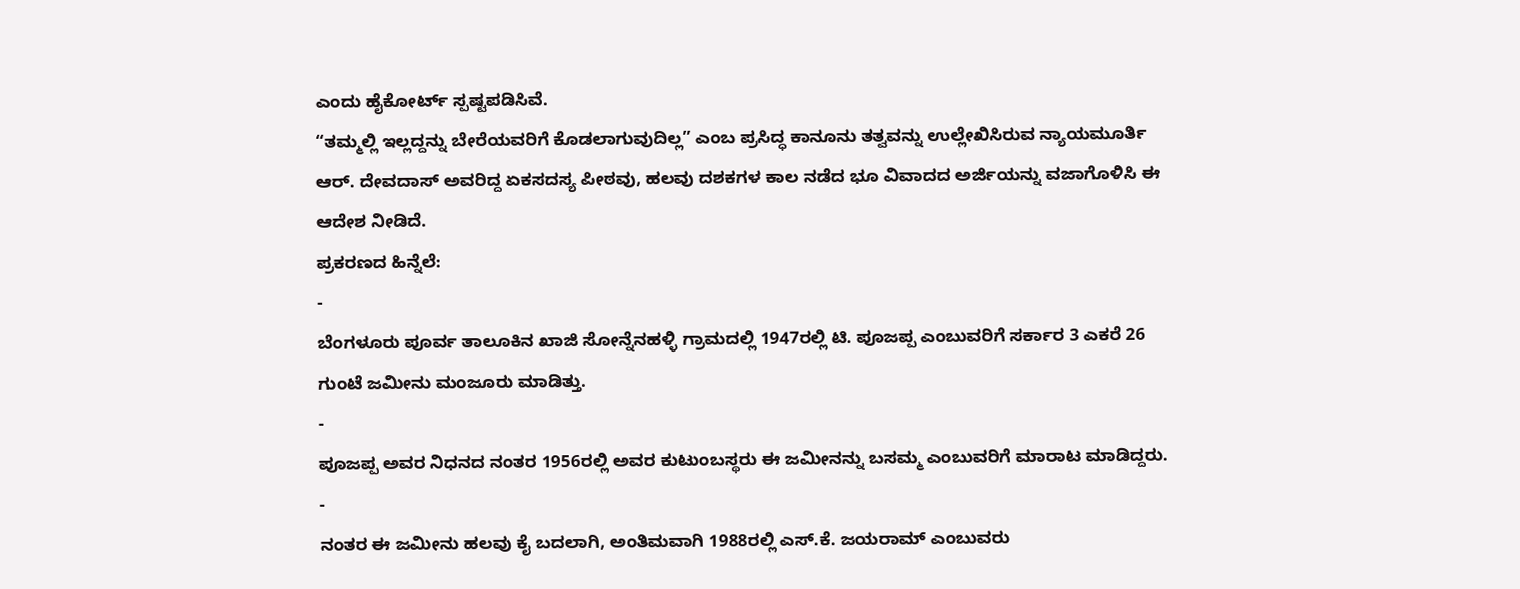ಎಂದು ಹೈಕೋರ್ಟ್ ಸ್ಪಷ್ಟಪಡಿಸಿವೆ.
“ತಮ್ಮಲ್ಲಿ ಇಲ್ಲದ್ದನ್ನು ಬೇರೆಯವರಿಗೆ ಕೊಡಲಾಗುವುದಿಲ್ಲ” ಎಂಬ ಪ್ರಸಿದ್ಧ ಕಾನೂನು ತತ್ವವನ್ನು ಉಲ್ಲೇಖಿಸಿರುವ ನ್ಯಾಯಮೂರ್ತಿ ಆರ್. ದೇವದಾಸ್ ಅವರಿದ್ದ ಏಕಸದಸ್ಯ ಪೀಠವು, ಹಲವು ದಶಕಗಳ ಕಾಲ ನಡೆದ ಭೂ ವಿವಾದದ ಅರ್ಜಿಯನ್ನು ವಜಾಗೊಳಿಸಿ ಈ ಆದೇಶ ನೀಡಿದೆ.
ಪ್ರಕರಣದ ಹಿನ್ನೆಲೆ:
-
ಬೆಂಗಳೂರು ಪೂರ್ವ ತಾಲೂಕಿನ ಖಾಜಿ ಸೋನ್ನೆನಹಳ್ಳಿ ಗ್ರಾಮದಲ್ಲಿ 1947ರಲ್ಲಿ ಟಿ. ಪೂಜಪ್ಪ ಎಂಬುವರಿಗೆ ಸರ್ಕಾರ 3 ಎಕರೆ 26 ಗುಂಟೆ ಜಮೀನು ಮಂಜೂರು ಮಾಡಿತ್ತು.
-
ಪೂಜಪ್ಪ ಅವರ ನಿಧನದ ನಂತರ 1956ರಲ್ಲಿ ಅವರ ಕುಟುಂಬಸ್ಥರು ಈ ಜಮೀನನ್ನು ಬಸಮ್ಮ ಎಂಬುವರಿಗೆ ಮಾರಾಟ ಮಾಡಿದ್ದರು.
-
ನಂತರ ಈ ಜಮೀನು ಹಲವು ಕೈ ಬದಲಾಗಿ, ಅಂತಿಮವಾಗಿ 1988ರಲ್ಲಿ ಎಸ್.ಕೆ. ಜಯರಾಮ್ ಎಂಬುವರು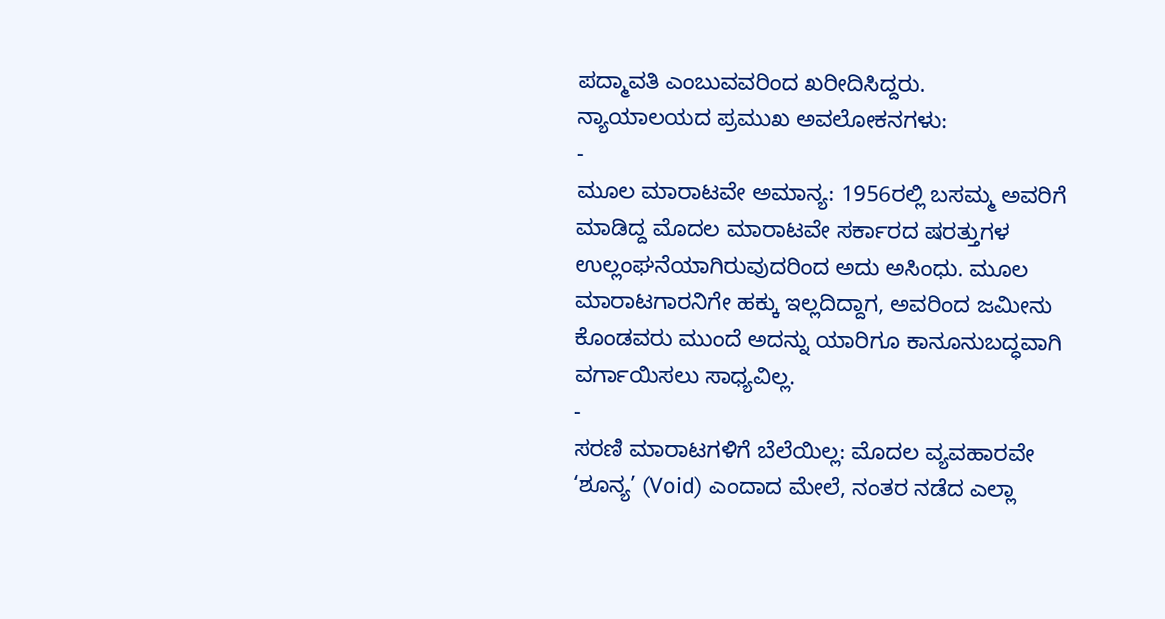ಪದ್ಮಾವತಿ ಎಂಬುವವರಿಂದ ಖರೀದಿಸಿದ್ದರು.
ನ್ಯಾಯಾಲಯದ ಪ್ರಮುಖ ಅವಲೋಕನಗಳು:
-
ಮೂಲ ಮಾರಾಟವೇ ಅಮಾನ್ಯ: 1956ರಲ್ಲಿ ಬಸಮ್ಮ ಅವರಿಗೆ ಮಾಡಿದ್ದ ಮೊದಲ ಮಾರಾಟವೇ ಸರ್ಕಾರದ ಷರತ್ತುಗಳ ಉಲ್ಲಂಘನೆಯಾಗಿರುವುದರಿಂದ ಅದು ಅಸಿಂಧು. ಮೂಲ ಮಾರಾಟಗಾರನಿಗೇ ಹಕ್ಕು ಇಲ್ಲದಿದ್ದಾಗ, ಅವರಿಂದ ಜಮೀನು ಕೊಂಡವರು ಮುಂದೆ ಅದನ್ನು ಯಾರಿಗೂ ಕಾನೂನುಬದ್ಧವಾಗಿ ವರ್ಗಾಯಿಸಲು ಸಾಧ್ಯವಿಲ್ಲ.
-
ಸರಣಿ ಮಾರಾಟಗಳಿಗೆ ಬೆಲೆಯಿಲ್ಲ: ಮೊದಲ ವ್ಯವಹಾರವೇ ‘ಶೂನ್ಯ’ (Void) ಎಂದಾದ ಮೇಲೆ, ನಂತರ ನಡೆದ ಎಲ್ಲಾ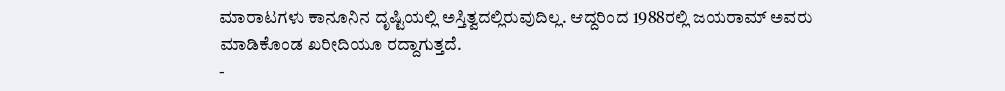ಮಾರಾಟಗಳು ಕಾನೂನಿನ ದೃಷ್ಟಿಯಲ್ಲಿ ಅಸ್ತಿತ್ವದಲ್ಲಿರುವುದಿಲ್ಲ. ಆದ್ದರಿಂದ 1988ರಲ್ಲಿ ಜಯರಾಮ್ ಅವರು ಮಾಡಿಕೊಂಡ ಖರೀದಿಯೂ ರದ್ದಾಗುತ್ತದೆ.
-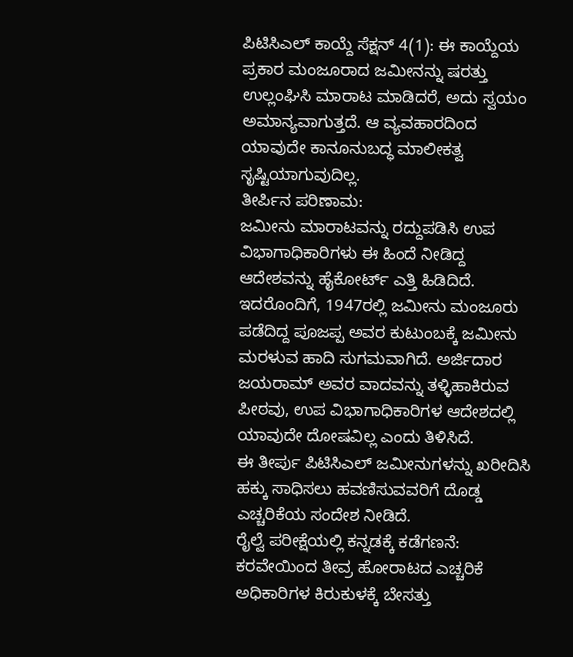ಪಿಟಿಸಿಎಲ್ ಕಾಯ್ದೆ ಸೆಕ್ಷನ್ 4(1): ಈ ಕಾಯ್ದೆಯ ಪ್ರಕಾರ ಮಂಜೂರಾದ ಜಮೀನನ್ನು ಷರತ್ತು ಉಲ್ಲಂಘಿಸಿ ಮಾರಾಟ ಮಾಡಿದರೆ, ಅದು ಸ್ವಯಂ ಅಮಾನ್ಯವಾಗುತ್ತದೆ. ಆ ವ್ಯವಹಾರದಿಂದ ಯಾವುದೇ ಕಾನೂನುಬದ್ಧ ಮಾಲೀಕತ್ವ ಸೃಷ್ಟಿಯಾಗುವುದಿಲ್ಲ.
ತೀರ್ಪಿನ ಪರಿಣಾಮ:
ಜಮೀನು ಮಾರಾಟವನ್ನು ರದ್ದುಪಡಿಸಿ ಉಪ ವಿಭಾಗಾಧಿಕಾರಿಗಳು ಈ ಹಿಂದೆ ನೀಡಿದ್ದ ಆದೇಶವನ್ನು ಹೈಕೋರ್ಟ್ ಎತ್ತಿ ಹಿಡಿದಿದೆ. ಇದರೊಂದಿಗೆ, 1947ರಲ್ಲಿ ಜಮೀನು ಮಂಜೂರು ಪಡೆದಿದ್ದ ಪೂಜಪ್ಪ ಅವರ ಕುಟುಂಬಕ್ಕೆ ಜಮೀನು ಮರಳುವ ಹಾದಿ ಸುಗಮವಾಗಿದೆ. ಅರ್ಜಿದಾರ ಜಯರಾಮ್ ಅವರ ವಾದವನ್ನು ತಳ್ಳಿಹಾಕಿರುವ ಪೀಠವು, ಉಪ ವಿಭಾಗಾಧಿಕಾರಿಗಳ ಆದೇಶದಲ್ಲಿ ಯಾವುದೇ ದೋಷವಿಲ್ಲ ಎಂದು ತಿಳಿಸಿದೆ.
ಈ ತೀರ್ಪು ಪಿಟಿಸಿಎಲ್ ಜಮೀನುಗಳನ್ನು ಖರೀದಿಸಿ ಹಕ್ಕು ಸಾಧಿಸಲು ಹವಣಿಸುವವರಿಗೆ ದೊಡ್ಡ ಎಚ್ಚರಿಕೆಯ ಸಂದೇಶ ನೀಡಿದೆ.
ರೈಲ್ವೆ ಪರೀಕ್ಷೆಯಲ್ಲಿ ಕನ್ನಡಕ್ಕೆ ಕಡೆಗಣನೆ: ಕರವೇಯಿಂದ ತೀವ್ರ ಹೋರಾಟದ ಎಚ್ಚರಿಕೆ
ಅಧಿಕಾರಿಗಳ ಕಿರುಕುಳಕ್ಕೆ ಬೇಸತ್ತು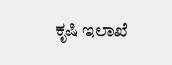ಕೃಷಿ ಇಲಾಖೆ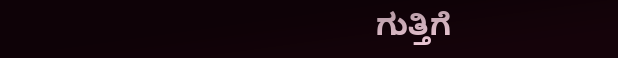ಗುತ್ತಿಗೆ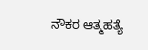ನೌಕರ ಆತ್ಮಹತ್ಯೆ